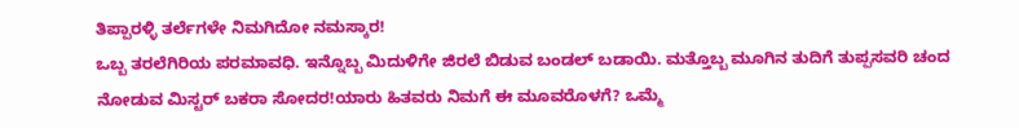ತಿಪ್ಪಾರಳ್ಳಿ ತರ್ಲೆಗಳೇ ನಿಮಗಿದೋ ನಮಸ್ಕಾರ!
ಒಬ್ಬ ತರಲೆಗಿರಿಯ ಪರಮಾವಧಿ. ಇನ್ನೊಬ್ಬ ಮಿದುಳಿಗೇ ಜಿರಲೆ ಬಿಡುವ ಬಂಡಲ್ ಬಡಾಯಿ. ಮತ್ತೊಬ್ಬ ಮೂಗಿನ ತುದಿಗೆ ತುಪ್ಪಸವರಿ ಚಂದ ನೋಡುವ ಮಿಸ್ಟರ್ ಬಕರಾ ಸೋದರ!ಯಾರು ಹಿತವರು ನಿಮಗೆ ಈ ಮೂವರೊಳಗೆ? ಒಮ್ಮೆ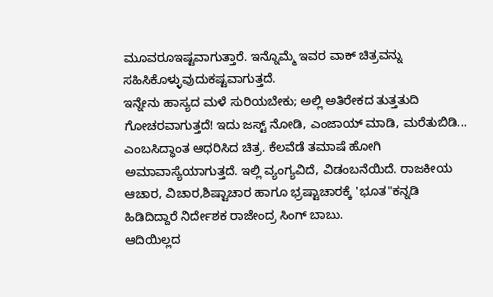ಮೂವರೂಇಷ್ಟವಾಗುತ್ತಾರೆ. ಇನ್ನೊಮ್ಮೆ ಇವರ ವಾಕ್ ಚಿತ್ರವನ್ನು ಸಹಿಸಿಕೊಳ್ಳುವುದುಕಷ್ಟವಾಗುತ್ತದೆ.
ಇನ್ನೇನು ಹಾಸ್ಯದ ಮಳೆ ಸುರಿಯಬೇಕು; ಅಲ್ಲಿ ಅತಿರೇಕದ ತುತ್ತತುದಿ ಗೋಚರವಾಗುತ್ತದೆ! ಇದು ಜಸ್ಟ್ ನೋಡಿ, ಎಂಜಾಯ್ ಮಾಡಿ, ಮರೆತುಬಿಡಿ... ಎಂಬಸಿದ್ಧಾಂತ ಆಧರಿಸಿದ ಚಿತ್ರ. ಕೆಲವೆಡೆ ತಮಾಷೆ ಹೋಗಿ ಅಮಾವಾಸ್ಯೆಯಾಗುತ್ತದೆ. ಇಲ್ಲಿ ವ್ಯಂಗ್ಯವಿದೆ, ವಿಡಂಬನೆಯಿದೆ. ರಾಜಕೀಯ ಆಚಾರ, ವಿಚಾರ,ಶಿಷ್ಟಾಚಾರ ಹಾಗೂ ಭ್ರಷ್ಟಾಚಾರಕ್ಕೆ 'ಭೂತ"ಕನ್ನಡಿ ಹಿಡಿದಿದ್ದಾರೆ ನಿರ್ದೇಶಕ ರಾಜೇಂದ್ರ ಸಿಂಗ್ ಬಾಬು.
ಆದಿಯಿಲ್ಲದ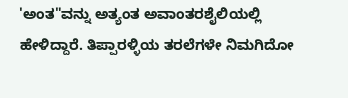'ಅಂತ"ವನ್ನು ಅತ್ಯಂತ ಅವಾಂತರಶೈಲಿಯಲ್ಲಿ ಹೇಳಿದ್ದಾರೆ. ತಿಪ್ಪಾರಳ್ಳಿಯ ತರಲೆಗಳೇ ನಿಮಗಿದೋ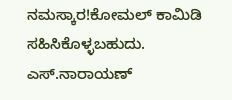ನಮಸ್ಕಾರ!ಕೋಮಲ್ ಕಾಮಿಡಿ ಸಹಿಸಿಕೊಳ್ಳಬಹುದು. ಎಸ್.ನಾರಾಯಣ್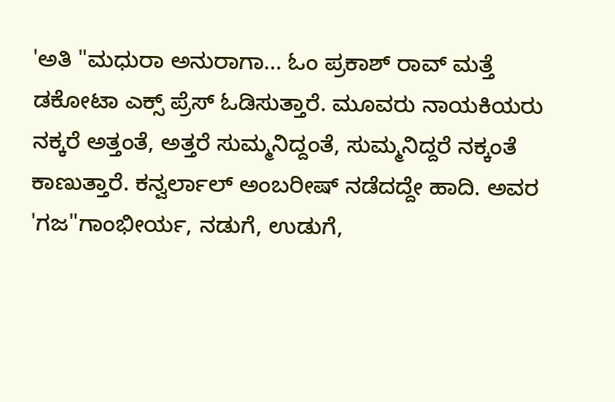'ಅತಿ "ಮಧುರಾ ಅನುರಾಗಾ... ಓಂ ಪ್ರಕಾಶ್ ರಾವ್ ಮತ್ತೆ ಡಕೋಟಾ ಎಕ್ಸ್ ಪ್ರೆಸ್ ಓಡಿಸುತ್ತಾರೆ. ಮೂವರು ನಾಯಕಿಯರು ನಕ್ಕರೆ ಅತ್ತಂತೆ, ಅತ್ತರೆ ಸುಮ್ಮನಿದ್ದಂತೆ, ಸುಮ್ಮನಿದ್ದರೆ ನಕ್ಕಂತೆ ಕಾಣುತ್ತಾರೆ. ಕನ್ವರ್ಲಾಲ್ ಅಂಬರೀಷ್ ನಡೆದದ್ದೇ ಹಾದಿ. ಅವರ 'ಗಜ"ಗಾಂಭೀರ್ಯ, ನಡುಗೆ, ಉಡುಗೆ,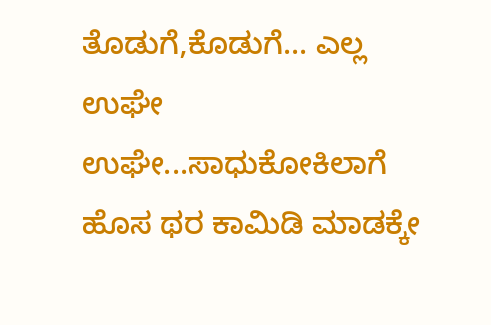ತೊಡುಗೆ,ಕೊಡುಗೆ... ಎಲ್ಲ ಉಘೇ ಉಘೇ...ಸಾಧುಕೋಕಿಲಾಗೆ ಹೊಸ ಥರ ಕಾಮಿಡಿ ಮಾಡಕ್ಕೇ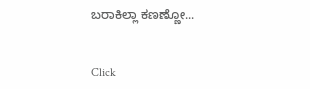ಬರಾಕಿಲ್ಲಾ ಕಣಣ್ಣೋ...


Click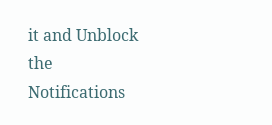it and Unblock the Notifications